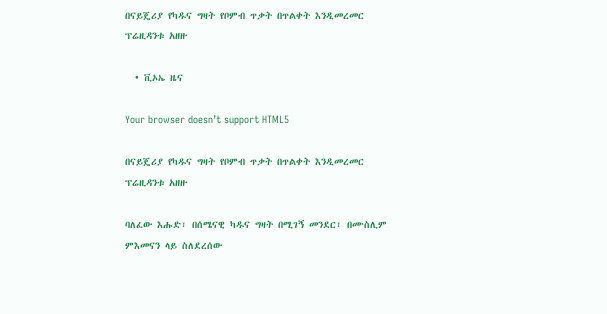በናይጄሪያ የካዱና ግዛት የቦምብ ጥቃት በጥልቀት እንዲመረመር ፕሬዚዳንቱ አዘዙ

  • ቪኦኤ ዜና

Your browser doesn’t support HTML5

በናይጄሪያ የካዱና ግዛት የቦምብ ጥቃት በጥልቀት እንዲመረመር ፕሬዚዳንቱ አዘዙ

ባለፈው እሑድ፣ በሰሜናዊ ካዱና ግዛት በሚገኝ መንደር፣ በሙስሊም ምእመናን ላይ ስለደረሰው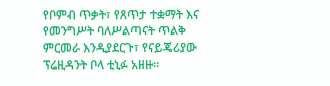የቦምብ ጥቃት፣ የጸጥታ ተቋማት እና የመንግሥት ባለሥልጣናት ጥልቅ ምርመራ እንዲያደርጉ፣ የናይጄሪያው ፕሬዚዳንት ቦላ ቲኒፉ አዘዙ።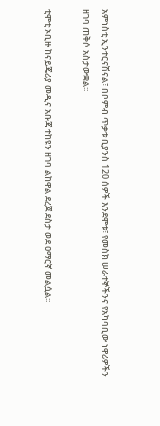አምነስቲ ኢንተርናሽናል፣ በቦምብ ጥቃቱ ቢያንስ 120 ሰዎች እንደሞቱ፣ የመስክ ሠራተኞችንና የአካባቢው ነዋሪዎችን ዘገባ ጠቅሶ አስታውቋል፡፡

ቲሞቲ ኦቢዙ ከናይጄሪያ መዲና አቡጃ ተከዩን ዘገባ ልከዋል ደረጀ ደስታ ወደ ዐማርኛ መልሷል፡፡